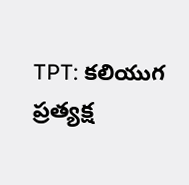TPT: కలియుగ ప్రత్యక్ష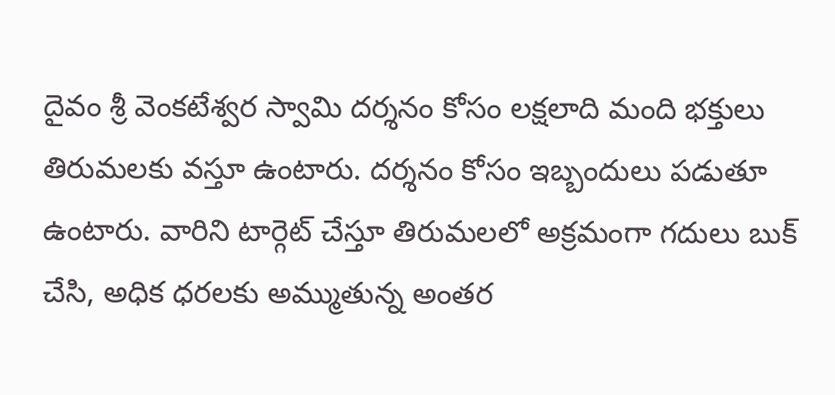దైవం శ్రీ వెంకటేశ్వర స్వామి దర్శనం కోసం లక్షలాది మంది భక్తులు తిరుమలకు వస్తూ ఉంటారు. దర్శనం కోసం ఇబ్బందులు పడుతూ ఉంటారు. వారిని టార్గెట్ చేస్తూ తిరుమలలో అక్రమంగా గదులు బుక్ చేసి, అధిక ధరలకు అమ్ముతున్న అంతర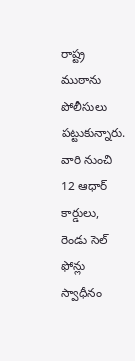రాష్ట్ర ముఠాను పోలీసులు పట్టుకున్నారు. వారి నుంచి 12 ఆధార్ కార్డులు, రెండు సెల్ ఫోన్లు స్వాధీనం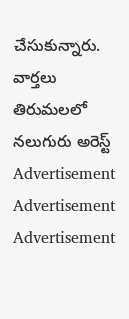చేసుకున్నారు.
వార్తలు
తిరుమలలో నలుగురు అరెస్ట్
Advertisement
Advertisement
Advertisement